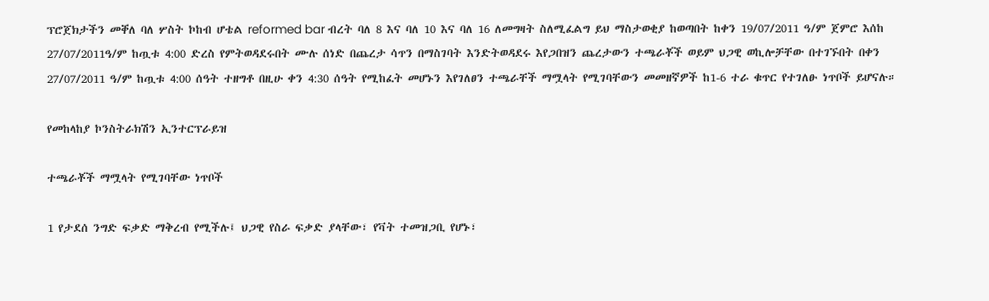ፕሮጀክታችን መቐለ ባለ ሦስት ኮከብ ሆቴል reformed bar ብረት ባለ 8 እና ባለ 10 እና ባለ 16 ለመግዛት ስለሚፈልግ ይህ ማስታወቂያ ከወጣበት ከቀን 19/07/2011 ዓ/ም ጀምሮ እሰከ 27/07/2011ዓ/ም ከጧቱ 4:00 ድረስ የምትወዳደሩበት ሙሉ ሰነድ በጨረታ ሳጥን በማስገባት እንድትወዳደሩ እየጋበዝን ጨረታውን ተጫራቾች ወይም ህጋዊ ወኪሎቻቸው በተገኙበት በቀን 27/07/2011 ዓ/ም ከጧቱ 4:00 ሰዓት ተዘግቶ በዚሁ ቀን 4:30 ሰዓት የሚከፈት መሆኑን እየገለፀን ተጫራቸች ማሟላት የሚገባቸውን መመዘኛዎች ከ1-6 ተራ ቁጥር የተገለፁ ነጥቦች ይሆናሉ።

የመከላከያ ኮንስትራክሽን ኢንተርፕራይዝ

ተጫራቾች ማሟላት የሚገባቸው ነጥቦች

1 የታደሰ ንግድ ፍቃድ ማቅረብ የሚችሉ፤ ህጋዊ የስራ ፍቃድ ያላቸው፣ የቫት ተመዝጋቢ የሆኑ፣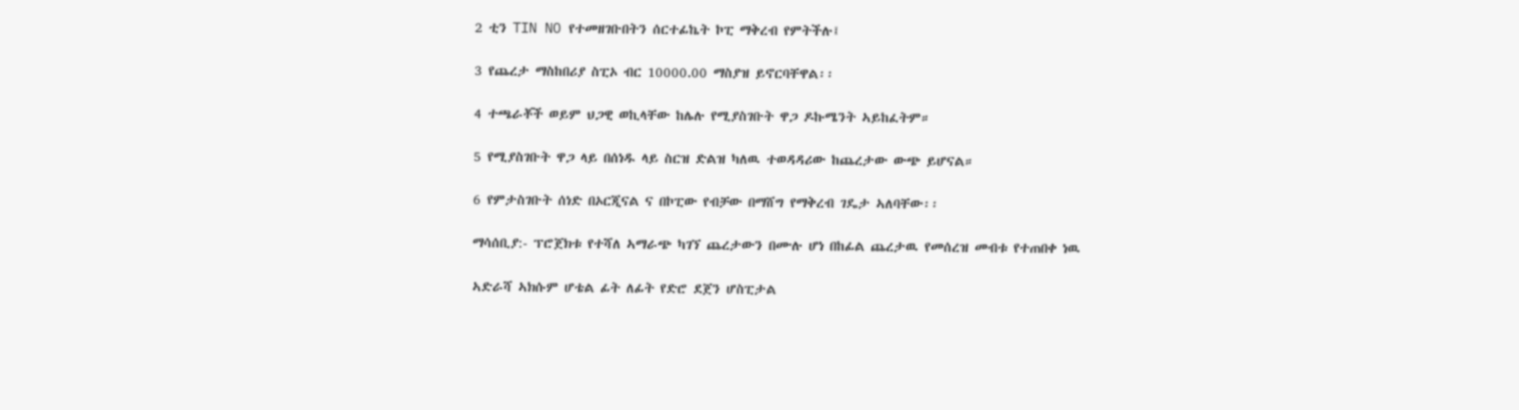2 ቲን TIN NO የተመዘገቡበትን ሰርተፊኬት ኮፒ ማቅረብ የምትችሉ፤

3 የጨረታ ማስከበሪያ ስፒኦ ብር 10000.00 ማስያዝ ይኖርባቸዋል፡፡

4 ተጫራቾች ወይም ህጋዊ ወኪላቸው ከሌሉ የሚያስገቡት ዋጋ ዶኩሜንት ኣይከፈትም።

5 የሚያስገቡት ዋጋ ላይ በሰነዱ ላይ ስርዝ ድልዝ ካለዉ ተወዳዳሪው ከጨረታው ውጭ ይሆናል።

6 የምታስገቡት ሰነድ በኦርጂናል ና በኮፒው የብቻው በማሸግ የማቅረብ ገዴታ ኣለባቸው፡፡

ማሳሰቢያ:- ፕሮጀክቱ የተሻለ ኣማራጭ ካገኘ ጨረታውን በሙሉ ሆነ በከፊል ጨረታዉ የመሰረዝ መብቱ የተጠበቀ ነዉ

ኣድራሻ ኣክሱም ሆቴል ፊት ለፊት የድሮ ደጀን ሆስፒታል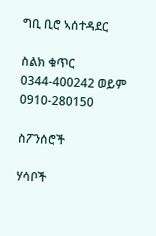ግቢ ቢሮ ኣሰተዳደር

ስልክ ቁጥር 0344-400242 ወይም 0910-280150

ስፖንሰሮች

ሃሳቦች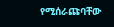የሚሰራጩባቸው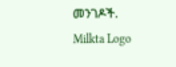መንገዶች.
Milkta Logo